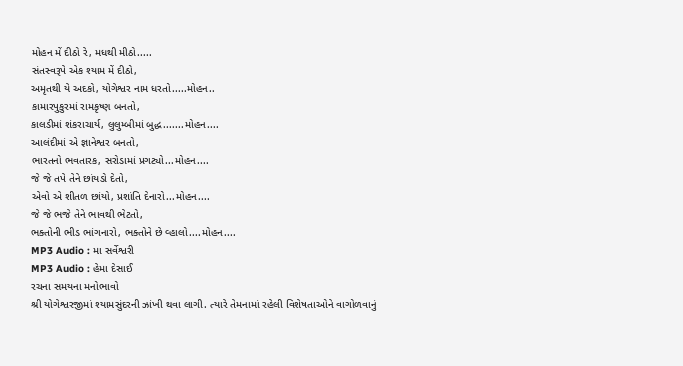મોહન મેં દીઠો રે, મધથી મીઠો.....
સંતસ્વરૂપે એક શ્યામ મેં દીઠો,
અમૃતથી યે અદકો, યોગેશ્વર નામ ધરતો.....મોહન..
કામારપુકુરમાં રામકૃષ્ણ બનતો,
કાલડીમાં શંકરાચાર્ય, લુલુમ્બીમાં બુદ્ધ.......મોહન....
આલંદીમાં એ જ્ઞાનેશ્વર બનતો,
ભારતનો ભવતારક, સરોડામાં પ્રગટ્યો...મોહન....
જે જે તપે તેને છાંયડો દેતો,
એવો એ શીતળ છાંયો, પ્રશાંતિ દેનારો...મોહન....
જે જે ભજે તેને ભાવથી ભેટતો,
ભક્તોની ભીડ ભાંગનારો, ભક્તોને છે વ્હાલો....મોહન....
MP3 Audio : મા સર્વેશ્વરી
MP3 Audio : હેમા દેસાઈ
રચના સમયના મનોભાવો
શ્રી યોગેશ્વરજીમાં શ્યામસુંદરની ઝાંખી થવા લાગી. ત્યારે તેમનામાં રહેલી વિશેષતાઓને વાગોળવાનું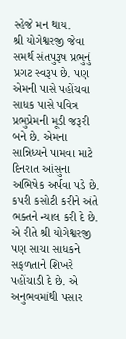સ્હેજે મન થાય.
શ્રી યોગેશ્વરજી જેવા સમર્થ સંતપુરૂષ પ્રભુનું પ્રગટ સ્વરૂપ છે. પણ એમની પાસે પહોંચવા સાધક પાસે પવિત્ર પ્રભુપ્રેમની મૂડી જરૂરી બને છે. એમના સાન્નિધ્યને પામવા માટે દિનરાત આંસુના અભિષેક અર્પવા પડે છે. કપરી કસોટી કરીને અંતે ભક્તને ન્યાલ કરી દે છે. એ રીતે શ્રી યોગેશ્વરજી પણ સાચા સાધકને સફળતાને શિખરે પહોંચાડી દે છે. એ અનુભવમાંથી પસાર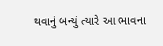થવાનું બન્યું ત્યારે આ ભાવના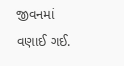જીવનમાં વણાઈ ગઈ.